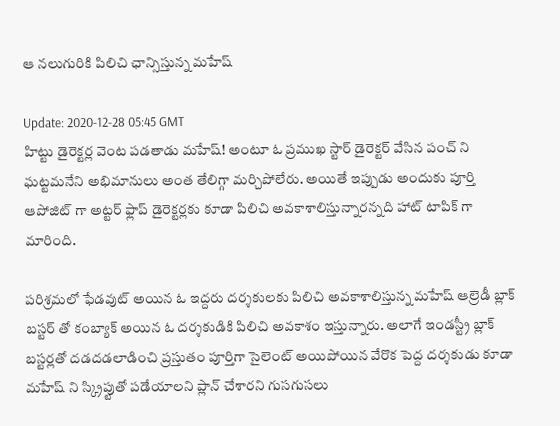ఆ న‌లుగురికి పిలిచి ఛాన్సిస్తున్న‌ మ‌హేష్

Update: 2020-12-28 05:45 GMT
హిట్టు డైరెక్ట‌ర్ల వెంట ప‌డ‌తాడు మ‌హేష్! అంటూ ఓ ప్ర‌ముఖ‌ స్టార్ డైరెక్ట‌ర్ వేసిన పంచ్ ని ఘ‌ట్ట‌మ‌నేని అభిమానులు అంత తేలిగ్గా మ‌ర్చిపోలేరు. అయితే ఇప్పుడు అందుకు పూర్తి ఆపోజిట్ గా అట్ట‌ర్ ఫ్లాప్ డైరెక్ట‌ర్ల‌కు కూడా పిలిచి అవ‌కాశాలిస్తున్నార‌న్న‌ది హాట్ టాపిక్ గా మారింది.

ప‌రిశ్ర‌మ‌లో ఫేడ‌వుట్ అయిన ఓ ఇద్ద‌రు ద‌ర్శ‌కుల‌కు పిలిచి అవ‌కాశాలిస్తున్న మ‌హేష్ ఆల్రెడీ బ్లాక్ బ‌స్ట‌ర్ తో కంబ్యాక్ అయిన ఓ ద‌ర్శ‌కుడికి పిలిచి అవ‌కాశం ఇస్తున్నారు. అలాగే ఇండ‌స్ట్రీ బ్లాక్ బ‌స్ట‌ర్లతో ద‌డ‌ద‌డ‌లాడించి ప్ర‌స్తుతం పూర్తిగా సైలెంట్ అయిపోయిన వేరొక పెద్ద ద‌ర్శ‌కుడు కూడా మ‌హేష్ ని స్క్రిప్టుతో ప‌డేయాల‌ని ప్లాన్ చేశార‌ని గుస‌గుస‌లు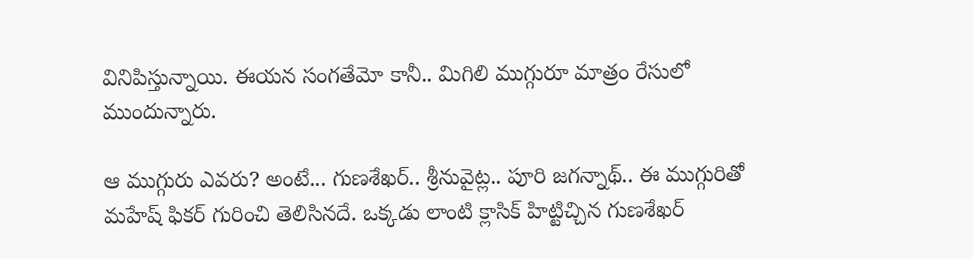వినిపిస్తున్నాయి. ఈయ‌న సంగ‌తేమో కానీ.. మిగిలి ముగ్గురూ మాత్రం రేసులో ముందున్నారు.

ఆ ముగ్గురు ఎవ‌రు? అంటే... గుణ‌శేఖర్.. శ్రీ‌నువైట్ల‌.. పూరి జ‌గన్నాథ్.. ఈ ముగ్గురితో మ‌హేష్ ఫిక‌ర్ గురించి తెలిసిన‌దే. ఒక్క‌డు లాంటి క్లాసిక్ హిట్టిచ్చిన గుణ‌శేఖ‌ర్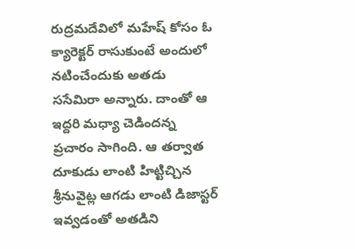రుద్ర‌మ‌దేవిలో మ‌హేష్ కోసం ఓ క్యారెక్ట‌ర్ రాసుకుంటే అందులో న‌టించేందుకు అత‌డు స‌సేమిరా అన్నారు. దాంతో ఆ ఇద్ద‌రి మ‌ధ్యా చెడింద‌న్న ప్ర‌చారం సాగింది. ఆ త‌ర్వాత దూకుడు లాంటి హిట్టిచ్చిన శ్రీ‌నువైట్ల ఆగ‌డు లాంటి డిజాస్ట‌ర్ ఇవ్వ‌డంతో అత‌డిని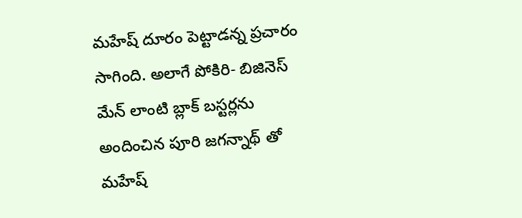మ‌హేష్ దూరం పెట్టాడ‌న్న ప్ర‌చారం సాగింది. అలాగే పోకిరి- బిజినెస్ మేన్ లాంటి బ్లాక్ బ‌స్ట‌ర్ల‌ను అందించిన పూరి జ‌గ‌న్నాథ్ తో మ‌హేష్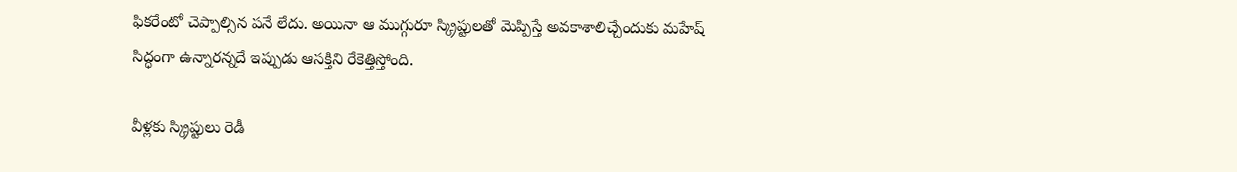ఫిక‌రేంటో చెప్పాల్సిన ప‌నే లేదు. అయినా ఆ ముగ్గురూ స్క్రిప్టుల‌తో మెప్పిస్తే అవ‌కాశాలిచ్చేందుకు మ‌హేష్ సిద్ధంగా ఉన్నార‌న్న‌దే ఇప్పుడు ఆస‌క్తిని రేకెత్తిస్తోంది.

వీళ్ల‌కు స్క్రిప్టులు రెడీ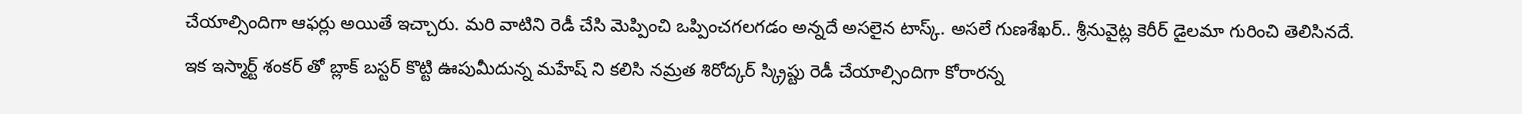చేయాల్సిందిగా ఆఫ‌ర్లు అయితే ఇచ్చారు. మ‌రి వాటిని రెడీ చేసి మెప్పించి ఒప్పించ‌గ‌ల‌గ‌డం అన్న‌దే అస‌లైన టాస్క్. అస‌లే గుణ‌శేఖ‌ర్.. శ్రీ‌నువైట్ల కెరీర్ డైల‌మా గురించి తెలిసిన‌దే. ఇక ఇస్మార్ట్ శంక‌ర్ తో బ్లాక్ బ‌స్ట‌ర్ కొట్టి ఊపుమీదున్న మ‌హేష్ ని క‌లిసి న‌మ్ర‌త శిరోద్క‌ర్ స్క్రిప్టు రెడీ చేయాల్సిందిగా కోరార‌న్న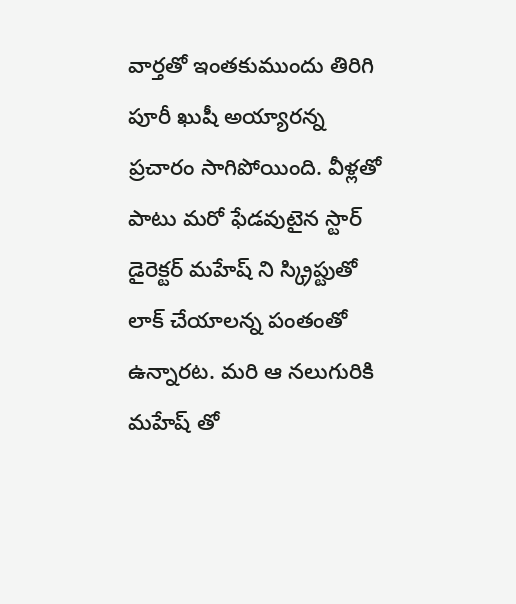వార్త‌తో ఇంత‌కుముందు తిరిగి పూరీ ఖుషీ అయ్యార‌న్న ప్ర‌చారం సాగిపోయింది. వీళ్ల‌తో పాటు మ‌రో ఫేడ‌వుటైన‌ స్టార్ డైరెక్ట‌ర్ మ‌హేష్ ని స్క్రిప్టుతో లాక్ చేయాల‌న్న పంతంతో ఉన్నార‌ట‌. మ‌రి ఆ న‌లుగురికి మ‌హేష్ తో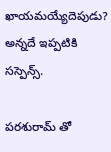ఖాయ‌మ‌య్యేదెపుడు? అన్న‌దే ఇప్ప‌టికి స‌స్పెన్స్.

ప‌ర‌శురామ్ తో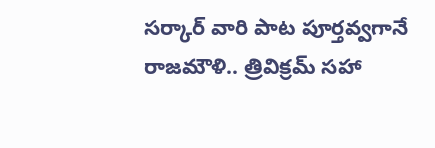స‌ర్కార్ వారి పాట పూర్త‌వ్వ‌గానే  రాజ‌మౌళి.. త్రివిక్ర‌మ్ స‌హా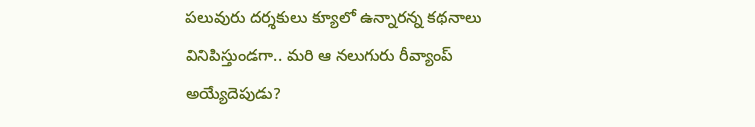ప‌లువురు ద‌ర్శ‌కులు క్యూలో ఉన్నార‌న్న క‌థ‌నాలు వినిపిస్తుండ‌గా.. మ‌రి ఆ నలుగురు రీవ్యాంప్ అయ్యేదెపుడు?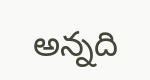అన్న‌ది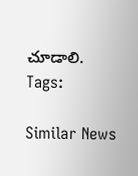చూడాలి.
Tags:

Similar News